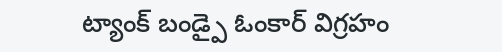ట్యాంక్ బండ్పై ఓంకార్ విగ్రహం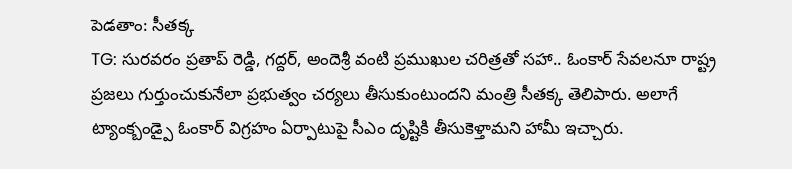పెడతాం: సీతక్క
TG: సురవరం ప్రతాప్ రెడ్డి, గద్దర్, అందెశ్రీ వంటి ప్రముఖుల చరిత్రతో సహా.. ఓంకార్ సేవలనూ రాష్ట్ర ప్రజలు గుర్తుంచుకునేలా ప్రభుత్వం చర్యలు తీసుకుంటుందని మంత్రి సీతక్క తెలిపారు. అలాగే ట్యాంక్బండ్పై ఓంకార్ విగ్రహం ఏర్పాటుపై సీఎం దృష్టికి తీసుకెళ్తామని హామీ ఇచ్చారు.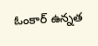ఓంకార్ ఉన్నత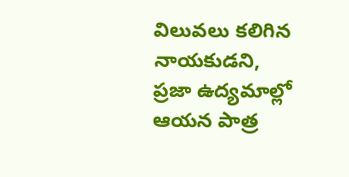విలువలు కలిగిన నాయకుడని, ప్రజా ఉద్యమాల్లో ఆయన పాత్ర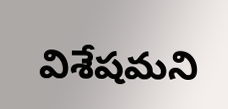విశేషమని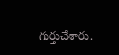గుర్తుచేశారు.